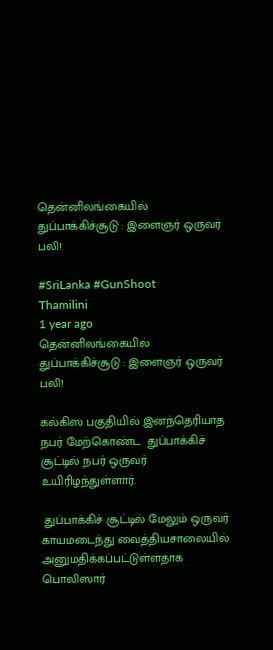தென்னிலங்கையில் துப்பாக்கிச்சூடு : இளைஞர் ஒருவர் பலி!

#SriLanka #GunShoot
Thamilini
1 year ago
தென்னிலங்கையில் துப்பாக்கிச்சூடு : இளைஞர் ஒருவர் பலி!

கல்கிஸ பகுதியில் இனந்தெரியாத நபர் மேற்கொண்ட  துப்பாக்கிச் சூட்டில் நபர் ஒருவர் உயிரிழந்துள்ளார்.

 துப்பாக்கிச் சூட்டில் மேலும் ஒருவர் காயமடைந்து வைத்தியசாலையில் அனுமதிக்கப்பட்டுள்ளதாக பொலிஸார்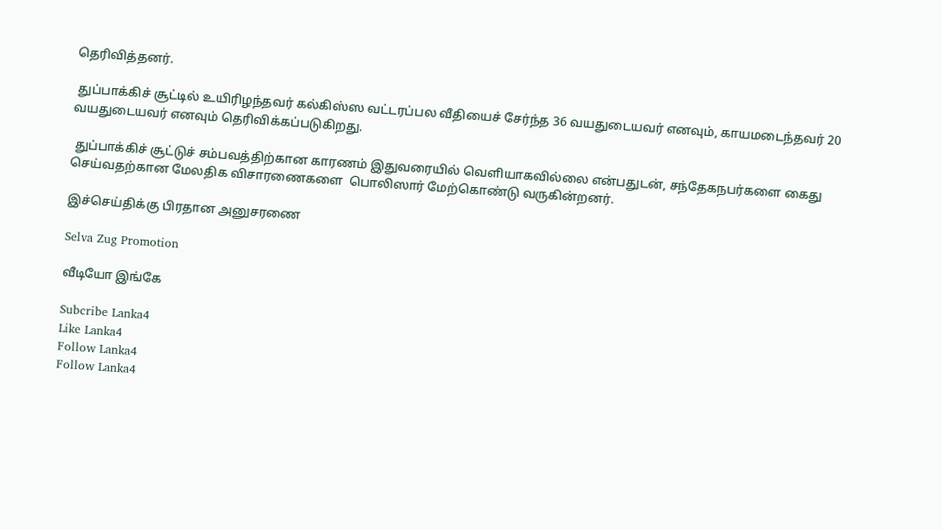தெரிவித்தனர்.

 துப்பாக்கிச் சூட்டில் உயிரிழந்தவர் கல்கிஸ்ஸ வட்டரப்பல வீதியைச் சேர்ந்த 36 வயதுடையவர் எனவும், காயமடைந்தவர் 20 வயதுடையவர் எனவும் தெரிவிக்கப்படுகிறது.

 துப்பாக்கிச் சூட்டுச் சம்பவத்திற்கான காரணம் இதுவரையில் வெளியாகவில்லை என்பதுடன், சந்தேகநபர்களை கைது செய்வதற்கான மேலதிக விசாரணைகளை  பொலிஸார் மேற்கொண்டு வருகின்றனர்.

இச்செய்திக்கு பிரதான அனுசரணை

Selva Zug Promotion

வீடியோ இங்கே

Subcribe Lanka4
Like Lanka4
Follow Lanka4
Follow Lanka4